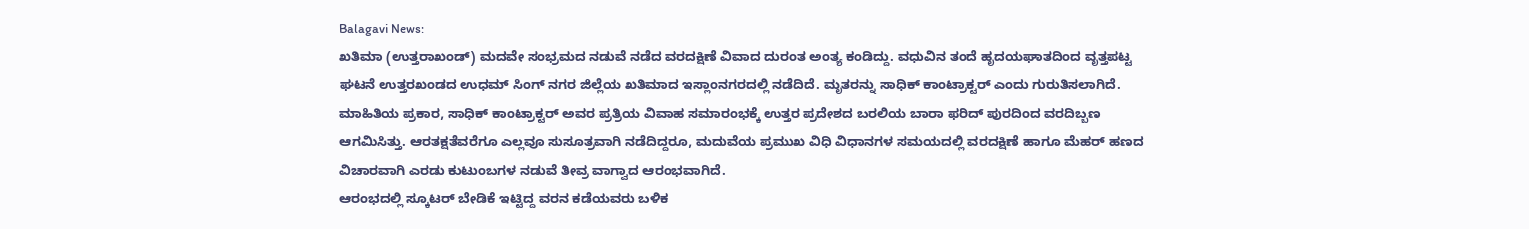Balagavi News:
ಖತಿಮಾ (ಉತ್ತರಾಖಂಡ್) ಮದವೇ ಸಂಭ್ರಮದ ನಡುವೆ ನಡೆದ ವರದಕ್ಷಿಣೆ ವಿವಾದ ದುರಂತ ಅಂತ್ಯ ಕಂಡಿದ್ದು. ವಧುವಿನ ತಂದೆ ಹೃದಯಘಾತದಿಂದ ವೃತ್ತಪಟ್ಟ ಘಟನೆ ಉತ್ತರಖಂಡದ ಉಧಮ್ ಸಿಂಗ್ ನಗರ ಜಿಲ್ಲೆಯ ಖತಿಮಾದ ಇಸ್ಲಾಂನಗರದಲ್ಲಿ ನಡೆದಿದೆ. ಮೃತರನ್ನು ಸಾಧಿಕ್ ಕಾಂಟ್ರಾಕ್ಟರ್ ಎಂದು ಗುರುತಿಸಲಾಗಿದೆ.
ಮಾಹಿತಿಯ ಪ್ರಕಾರ, ಸಾಧಿಕ್ ಕಾಂಟ್ರಾಕ್ಟರ್ ಅವರ ಪ್ರತ್ರಿಯ ವಿವಾಹ ಸಮಾರಂಭಕ್ಕೆ ಉತ್ತರ ಪ್ರದೇಶದ ಬರಲಿಯ ಬಾರಾ ಫರಿದ್ ಪುರದಿಂದ ವರದಿಬ್ಬಣ ಆಗಮಿಸಿತ್ತು. ಆರತಕ್ಷತೆವರೆಗೂ ಎಲ್ಲವೂ ಸುಸೂತ್ರವಾಗಿ ನಡೆದಿದ್ದರೂ, ಮದುವೆಯ ಪ್ರಮುಖ ವಿಧಿ ವಿಧಾನಗಳ ಸಮಯದಲ್ಲಿ ವರದಕ್ಷಿಣೆ ಹಾಗೂ ಮೆಹರ್ ಹಣದ ವಿಚಾರವಾಗಿ ಎರಡು ಕುಟುಂಬಗಳ ನಡುವೆ ತೀವ್ರ ವಾಗ್ವಾದ ಆರಂಭವಾಗಿದೆ.
ಆರಂಭದಲ್ಲಿ ಸ್ಕೂಟರ್ ಬೇಡಿಕೆ ಇಟ್ಟಿದ್ದ ವರನ ಕಡೆಯವರು ಬಳಿಕ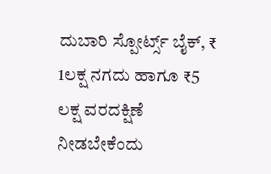ದುಬಾರಿ ಸ್ಪೋರ್ಟ್ಸ್ ಬೈಕ್, ₹ 1ಲಕ್ಷ ನಗದು ಹಾಗೂ ₹5 ಲಕ್ಷ ವರದಕ್ಷಿಣೆ ನೀಡಬೇಕೆಂದು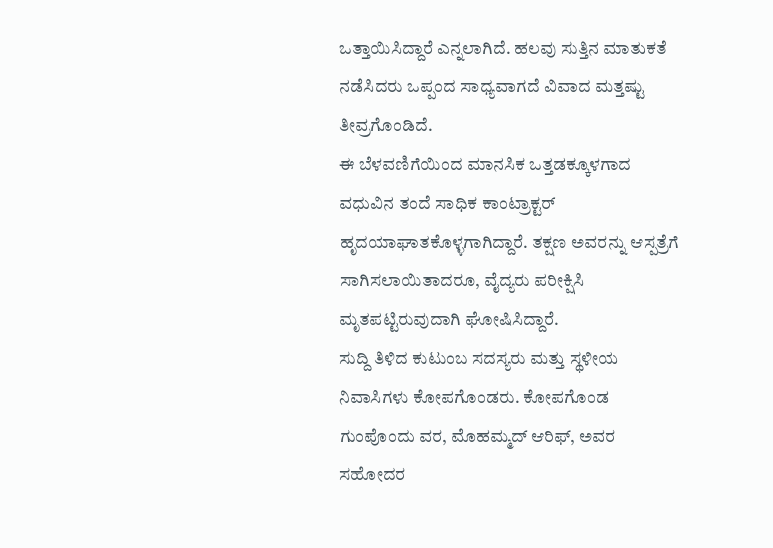ಒತ್ತಾಯಿಸಿದ್ದಾರೆ ಎನ್ನಲಾಗಿದೆ. ಹಲವು ಸುತ್ತಿನ ಮಾತುಕತೆ ನಡೆಸಿದರು ಒಪ್ಪಂದ ಸಾಧ್ಯವಾಗದೆ ವಿವಾದ ಮತ್ತಷ್ಟು ತೀವ್ರಗೊಂಡಿದೆ.
ಈ ಬೆಳವಣಿಗೆಯಿಂದ ಮಾನಸಿಕ ಒತ್ತಡಕ್ಕೂಳಗಾದ ವಧುವಿನ ತಂದೆ ಸಾಧಿಕ ಕಾಂಟ್ರಾಕ್ಟರ್ ಹೃದಯಾಘಾತಕೊಳ್ಳಗಾಗಿದ್ದಾರೆ. ತಕ್ಷಣ ಅವರನ್ನು ಆಸ್ಪತ್ರೆಗೆ ಸಾಗಿಸಲಾಯಿತಾದರೂ, ವೈದ್ಯರು ಪರೀಕ್ಷಿಸಿ ಮೃತಪಟ್ಟಿರುವುದಾಗಿ ಘೋಷಿಸಿದ್ದಾರೆ.
ಸುದ್ದಿ ತಿಳಿದ ಕುಟುಂಬ ಸದಸ್ಯರು ಮತ್ತು ಸ್ಥಳೀಯ ನಿವಾಸಿಗಳು ಕೋಪಗೊಂಡರು. ಕೋಪಗೊಂಡ ಗುಂಪೊಂದು ವರ, ಮೊಹಮ್ಮದ್ ಆರಿಫ್, ಅವರ ಸಹೋದರ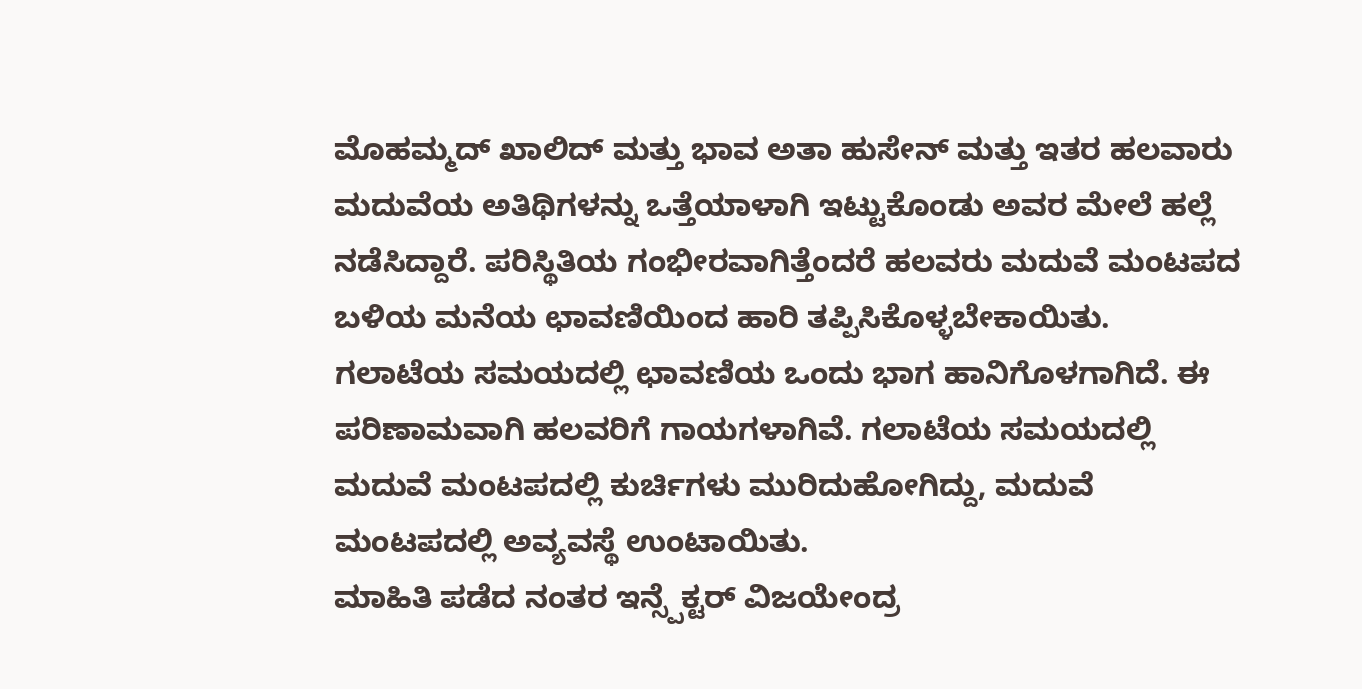ಮೊಹಮ್ಮದ್ ಖಾಲಿದ್ ಮತ್ತು ಭಾವ ಅತಾ ಹುಸೇನ್ ಮತ್ತು ಇತರ ಹಲವಾರು ಮದುವೆಯ ಅತಿಥಿಗಳನ್ನು ಒತ್ತೆಯಾಳಾಗಿ ಇಟ್ಟುಕೊಂಡು ಅವರ ಮೇಲೆ ಹಲ್ಲೆ ನಡೆಸಿದ್ದಾರೆ. ಪರಿಸ್ಥಿತಿಯ ಗಂಭೀರವಾಗಿತ್ತೆಂದರೆ ಹಲವರು ಮದುವೆ ಮಂಟಪದ ಬಳಿಯ ಮನೆಯ ಛಾವಣಿಯಿಂದ ಹಾರಿ ತಪ್ಪಿಸಿಕೊಳ್ಳಬೇಕಾಯಿತು. ಗಲಾಟೆಯ ಸಮಯದಲ್ಲಿ ಛಾವಣಿಯ ಒಂದು ಭಾಗ ಹಾನಿಗೊಳಗಾಗಿದೆ. ಈ ಪರಿಣಾಮವಾಗಿ ಹಲವರಿಗೆ ಗಾಯಗಳಾಗಿವೆ. ಗಲಾಟೆಯ ಸಮಯದಲ್ಲಿ ಮದುವೆ ಮಂಟಪದಲ್ಲಿ ಕುರ್ಚಿಗಳು ಮುರಿದುಹೋಗಿದ್ದು, ಮದುವೆ ಮಂಟಪದಲ್ಲಿ ಅವ್ಯವಸ್ಥೆ ಉಂಟಾಯಿತು.
ಮಾಹಿತಿ ಪಡೆದ ನಂತರ ಇನ್ಸ್ಪೆಕ್ಟರ್ ವಿಜಯೇಂದ್ರ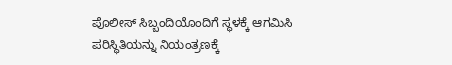ಪೊಲೀಸ್ ಸಿಬ್ಬಂದಿಯೊಂದಿಗೆ ಸ್ಥಳಕ್ಕೆ ಆಗಮಿಸಿ ಪರಿಸ್ಥಿತಿಯನ್ನು ನಿಯಂತ್ರಣಕ್ಕೆ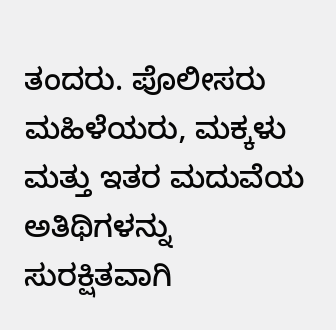ತಂದರು. ಪೊಲೀಸರು ಮಹಿಳೆಯರು, ಮಕ್ಕಳು ಮತ್ತು ಇತರ ಮದುವೆಯ ಅತಿಥಿಗಳನ್ನು ಸುರಕ್ಷಿತವಾಗಿ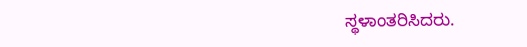ಸ್ಥಳಾಂತರಿಸಿದರು.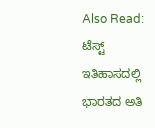Also Read:
ಟೆಸ್ಟ್ ಇತಿಹಾಸದಲ್ಲಿ ಭಾರತದ ಅತಿ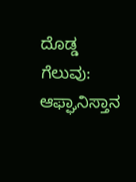ದೊಡ್ಡ ಗೆಲುವು: ಆಫ್ಘಾನಿಸ್ತಾನ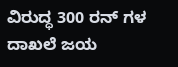ವಿರುದ್ಧ 300 ರನ್ ಗಳ ದಾಖಲೆ ಜಯ